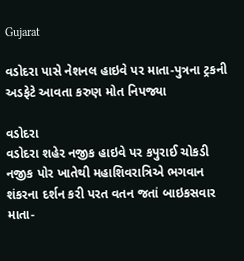Gujarat

વડોદરા પાસે નેશનલ હાઇવે પર માતા-પુત્રના ટ્રકની અડફેટે આવતા કરુણ મોત નિપજ્યા

વડોદરા
વડોદરા શહેર નજીક હાઇવે પર કપુરાઈ ચોકડી નજીક પોર ખાતેથી મહાશિવરાત્રિએ ભગવાન શંકરના દર્શન કરી પરત વતન જતાં બાઇકસવાર માતા-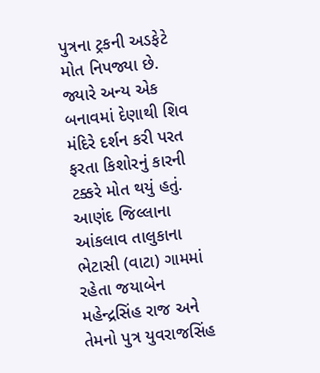પુત્રના ટ્રકની અડફેટે મોત નિપજ્યા છે. જ્યારે અન્ય એક બનાવમાં દેણાથી શિવ મંદિરે દર્શન કરી પરત ફરતા કિશોરનું કારની ટક્કરે મોત થયું હતું. આણંદ જિલ્લાના આંકલાવ તાલુકાના ભેટાસી (વાટા) ગામમાં રહેતા જયાબેન મહેન્દ્રસિંહ રાજ અને તેમનો પુત્ર યુવરાજસિંહ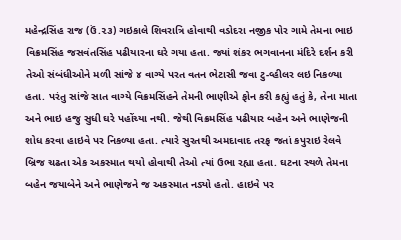મહેન્દ્રસિંહ રાજ (ઉં.૨૩) ગઇકાલે શિવરાત્રિ હોવાથી વડોદરા નજીક પોર ગામે તેમના ભાઇ વિક્રમસિંહ જસવંતસિંહ પઢીયારના ઘરે ગયા હતા. જ્યાં શંકર ભગવાનના મંદિરે દર્શન કરી તેઓ સંબંધીઓને મળી સાંજે ૪ વાગ્યે પરત વતન ભેટાસી જવા ટુ-વ્હીલર લઇ નિકળ્યા હતા. પરંતુ સાંજે સાત વાગ્યે વિક્રમસિંહને તેમની ભાણીએ ફોન કરી કહ્યું હતું કે, તેના માતા અને ભાઇ હજુ સુધી ઘરે પહોંચ્યા નથી. જેથી વિક્રમસિંહ પઢીયાર બહેન અને ભાણેજની શોધ કરવા હાઇવે પર નિકળ્યા હતા. ત્યારે સુરતથી અમદાવાદ તરફ જતાં કપુરાઇ રેલવે બ્રિજ ચઢતા એક અકસ્માત થયો હોવાથી તેઓ ત્યાં ઉભા રહ્યા હતા. ઘટના સ્થળે તેમના બહેન જયાબેને અને ભાણેજને જ અકસ્માત નડ્યો હતો. હાઇવે પર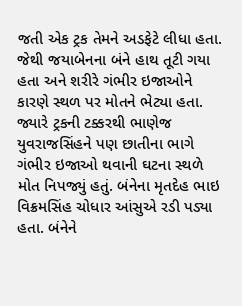જતી એક ટ્રક તેમને અડફેટે લીધા હતા. જેથી જયાબેનના બંને હાથ તૂટી ગયા હતા અને શરીરે ગંભીર ઇજાઓને કારણે સ્થળ પર મોતને ભેટ્યા હતા. જ્યારે ટ્રકની ટક્કરથી ભાણેજ યુવરાજસિંહને પણ છાતીના ભાગે ગંભીર ઇજાઓ થવાની ઘટના સ્થળે મોત નિપજ્યું હતું. બંનેના મૃતદેહ ભાઇ વિક્રમસિંહ ચોધાર આંસુએ રડી પડ્યા હતા. બંનેને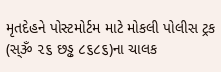મૃતદેહને પોસ્ટમોર્ટમ માટે મોકલી પોલીસ ટ્રક (સ્ૐ ૨૬ છડ્ઢ ૮૬૮૬)ના ચાલક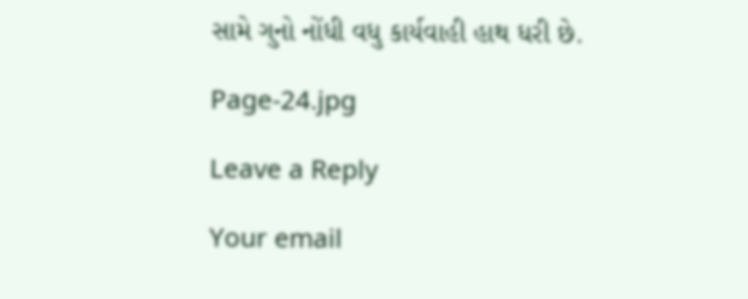સામે ગુનો નોંધી વધુ કાર્યવાહી હાથ ધરી છે.

Page-24.jpg

Leave a Reply

Your email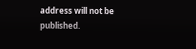address will not be published.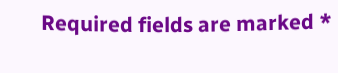Required fields are marked *